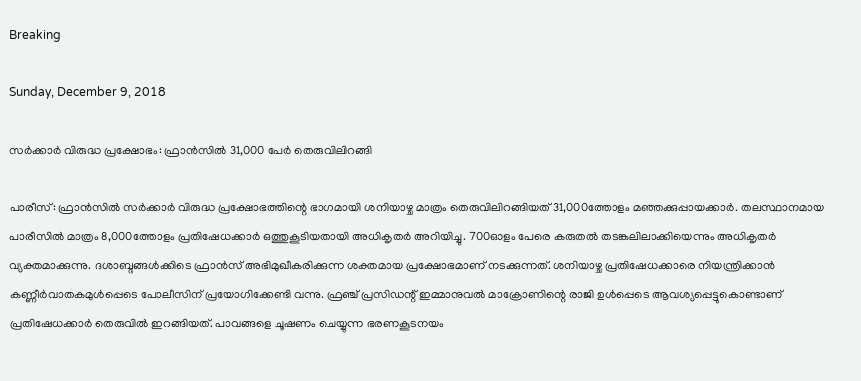Breaking

Sunday, December 9, 2018

സര്‍ക്കാര്‍ വിരുദ്ധ പ്രക്ഷോഭം: ഫ്രാന്‍സില്‍ 31,000 പേര്‍ തെരുവിലിറങ്ങി

പാരീസ്: ഫ്രാൻസിൽ സർക്കാർ വിരുദ്ധ പ്രക്ഷോഭത്തിന്റെ ഭാഗമായി ശനിയാഴ്ച മാത്രം തെരുവിലിറങ്ങിയത് 31,000ത്തോളം മഞ്ഞക്കുപ്പായക്കാർ. തലസ്ഥാനമായ പാരീസിൽ മാത്രം 8,000ത്തോളം പ്രതിഷേധക്കാർ ഒത്തുകൂടിയതായി അധികൃതർ അറിയിച്ചു. 700ഓളം പേരെ കരുതൽ തടങ്കലിലാക്കിയെന്നും അധികൃതർ വ്യക്തമാക്കുന്നു. ദശാബ്ദങ്ങൾക്കിടെ ഫ്രാൻസ് അഭിമുഖീകരിക്കുന്ന ശക്തമായ പ്രക്ഷോഭമാണ് നടക്കുന്നത്. ശനിയാഴ്ച പ്രതിഷേധക്കാരെ നിയന്ത്രിക്കാൻ കണ്ണീർവാതകമുൾപ്പെടെ പോലീസിന് പ്രയോഗിക്കേണ്ടി വന്നു. ഫ്രഞ്ച് പ്രസിഡന്റ് ഇമ്മാനുവൽ മാക്രോണിന്റെ രാജി ഉൾപ്പെടെ ആവശ്യപ്പെട്ടുകൊണ്ടാണ് പ്രതിഷേധക്കാർ തെരുവിൽ ഇറങ്ങിയത്. പാവങ്ങളെ ചൂഷണം ചെയ്യുന്ന ഭരണകൂടനയം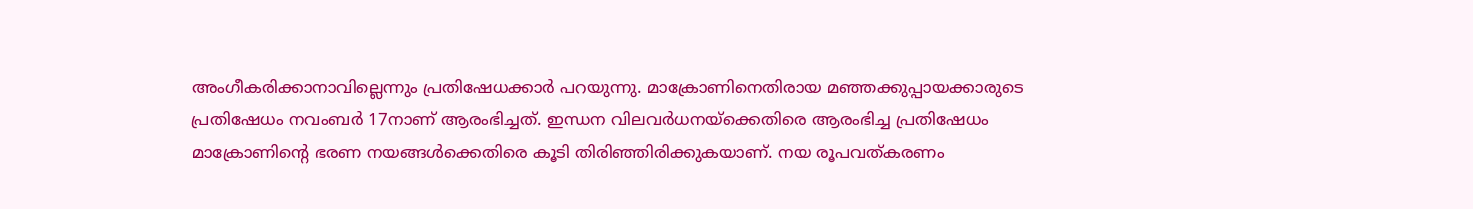അംഗീകരിക്കാനാവില്ലെന്നും പ്രതിഷേധക്കാർ പറയുന്നു. മാക്രോണിനെതിരായ മഞ്ഞക്കുപ്പായക്കാരുടെ പ്രതിഷേധം നവംബർ 17നാണ് ആരംഭിച്ചത്. ഇന്ധന വിലവർധനയ്ക്കെതിരെ ആരംഭിച്ച പ്രതിഷേധം മാക്രോണിന്റെ ഭരണ നയങ്ങൾക്കെതിരെ കൂടി തിരിഞ്ഞിരിക്കുകയാണ്. നയ രൂപവത്കരണം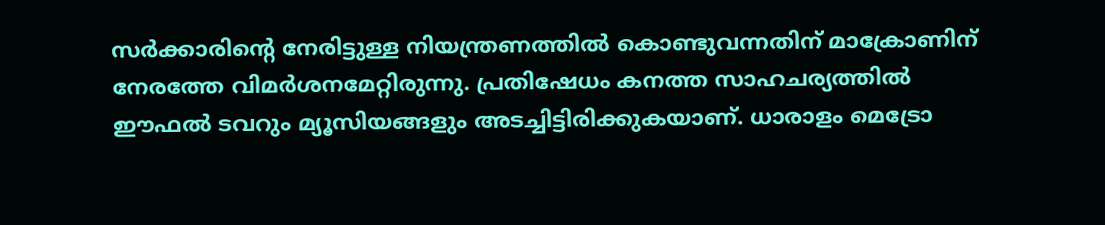സർക്കാരിന്റെ നേരിട്ടുള്ള നിയന്ത്രണത്തിൽ കൊണ്ടുവന്നതിന് മാക്രോണിന് നേരത്തേ വിമർശനമേറ്റിരുന്നു. പ്രതിഷേധം കനത്ത സാഹചര്യത്തിൽ ഈഫൽ ടവറും മ്യൂസിയങ്ങളും അടച്ചിട്ടിരിക്കുകയാണ്. ധാരാളം മെട്രോ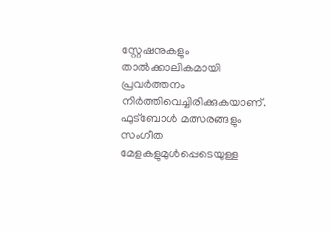സ്റ്റേഷനുകളും താൽക്കാലികമായി പ്രവർത്തനം നിർത്തിവെച്ചിരിക്കുകയാണ്. ഫുട്ബോൾ മത്സരങ്ങളും സംഗീത മേളകളുമുൾപ്പെടെയുള്ള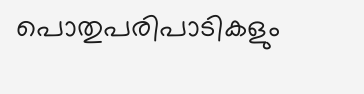പൊതുപരിപാടികളും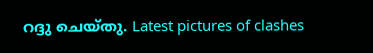റദ്ദു ചെയ്തു. Latest pictures of clashes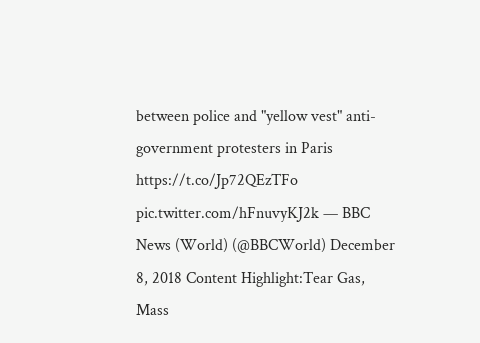between police and "yellow vest" anti-government protesters in Paris https://t.co/Jp72QEzTFo pic.twitter.com/hFnuvyKJ2k — BBC News (World) (@BBCWorld) December 8, 2018 Content Highlight:Tear Gas, Mass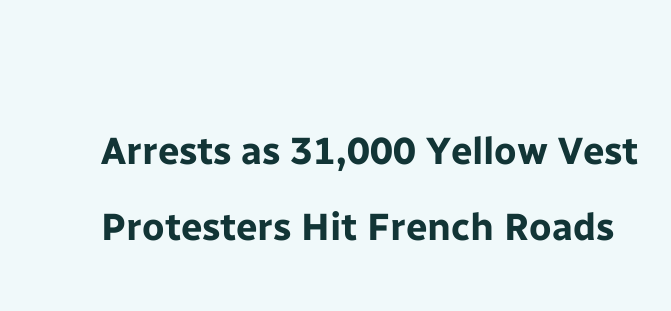Arrests as 31,000 Yellow Vest Protesters Hit French Roads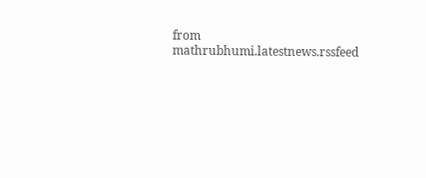from mathrubhumi.latestnews.rssfeed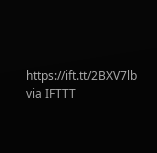https://ift.tt/2BXV7lb
via IFTTT